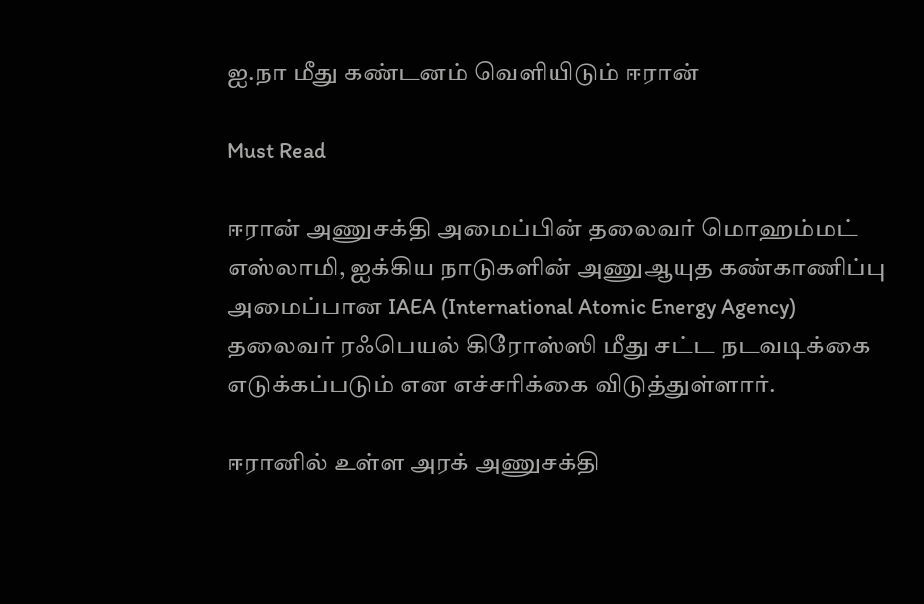ஐ.நா மீது கண்டனம் வெளியிடும் ஈரான்

Must Read

ஈரான் அணுசக்தி அமைப்பின் தலைவர் மொஹம்மட் எஸ்லாமி, ஐக்கிய நாடுகளின் அணுஆயுத கண்காணிப்பு அமைப்பான IAEA (International Atomic Energy Agency) தலைவர் ரஃபெயல் கிரோஸ்ஸி மீது சட்ட நடவடிக்கை எடுக்கப்படும் என எச்சரிக்கை விடுத்துள்ளார்.

ஈரானில் உள்ள அரக் அணுசக்தி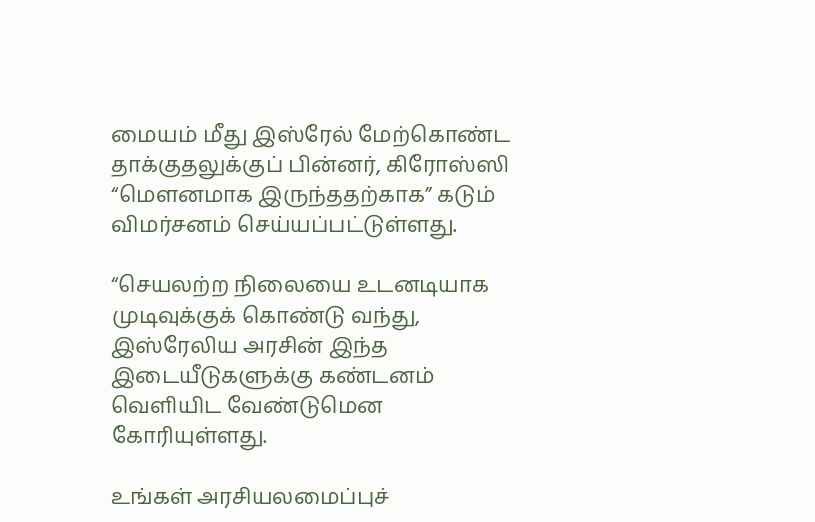மையம் மீது இஸ்ரேல் மேற்கொண்ட தாக்குதலுக்குப் பின்னர், கிரோஸ்ஸி “மௌனமாக இருந்ததற்காக” கடும் விமர்சனம் செய்யப்பட்டுள்ளது.

“செயலற்ற நிலையை உடனடியாக முடிவுக்குக் கொண்டு வந்து, இஸ்ரேலிய அரசின் இந்த இடையீடுகளுக்கு கண்டனம் வெளியிட வேண்டுமென கோரியுள்ளது.

உங்கள் அரசியலமைப்புச்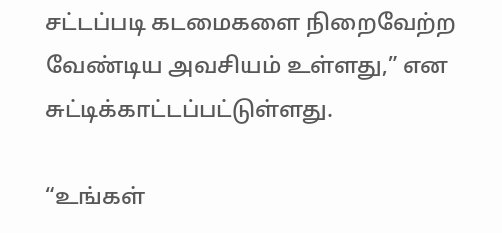சட்டப்படி கடமைகளை நிறைவேற்ற வேண்டிய அவசியம் உள்ளது,” என சுட்டிக்காட்டப்பட்டுள்ளது.

“உங்கள்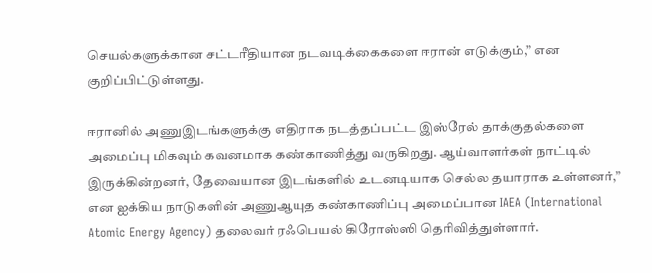செயல்களுக்கான சட்டரீதியான நடவடிக்கைகளை ஈரான் எடுக்கும்,” என குறிப்பிட்டுள்ளது.

ஈரானில் அணுஇடங்களுக்கு எதிராக நடத்தப்பட்ட இஸ்ரேல் தாக்குதல்களை அமைப்பு மிகவும் கவனமாக கண்காணித்து வருகிறது. ஆய்வாளர்கள் நாட்டில் இருக்கின்றனர், தேவையான இடங்களில் உடனடியாக செல்ல தயாராக உள்ளனர்,” என ஐக்கிய நாடுகளின் அணுஆயுத கண்காணிப்பு அமைப்பான IAEA (International Atomic Energy Agency) தலைவர் ரஃபெயல் கிரோஸ்ஸி தெரிவித்துள்ளார்.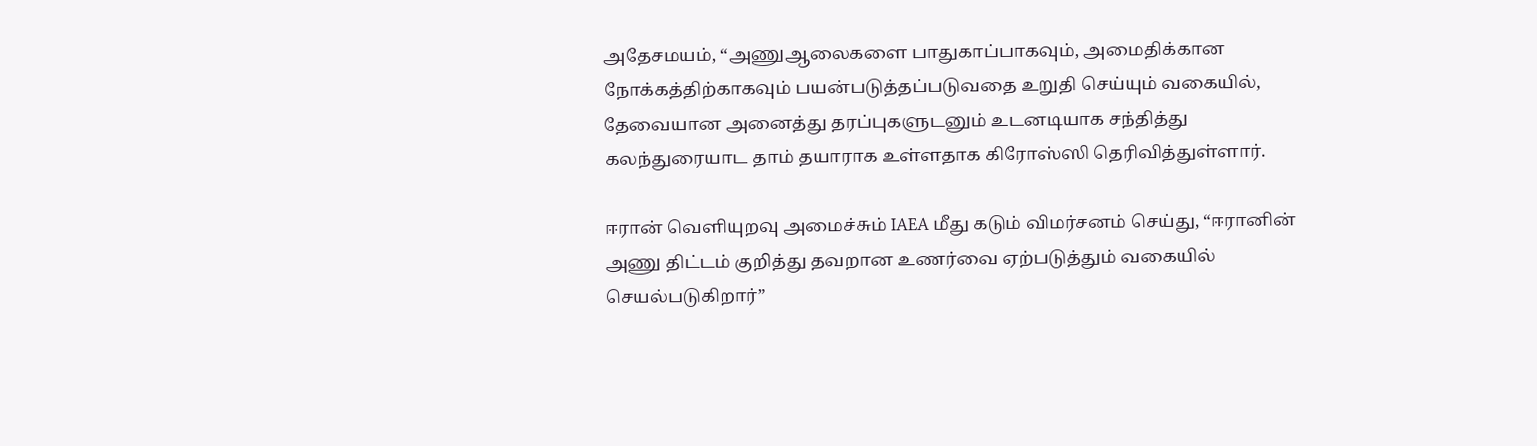அதேசமயம், “அணுஆலைகளை பாதுகாப்பாகவும், அமைதிக்கான நோக்கத்திற்காகவும் பயன்படுத்தப்படுவதை உறுதி செய்யும் வகையில், தேவையான அனைத்து தரப்புகளுடனும் உடனடியாக சந்தித்து கலந்துரையாட தாம் தயாராக உள்ளதாக கிரோஸ்ஸி தெரிவித்துள்ளார்.

ஈரான் வெளியுறவு அமைச்சும் IAEA மீது கடும் விமர்சனம் செய்து, “ஈரானின் அணு திட்டம் குறித்து தவறான உணர்வை ஏற்படுத்தும் வகையில் செயல்படுகிறார்”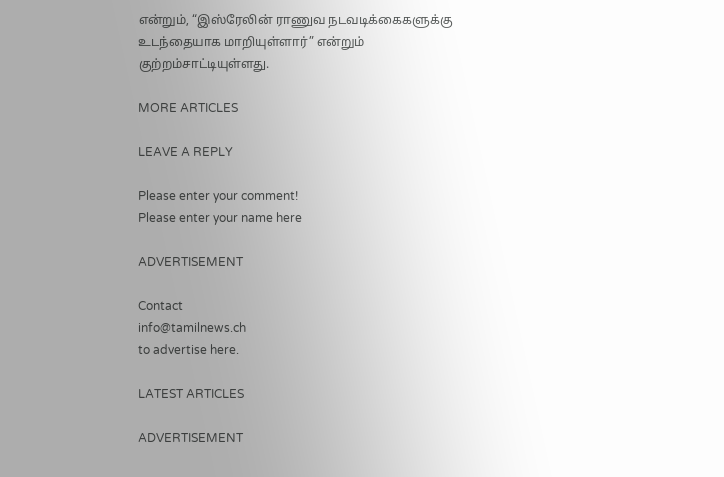என்றும், “இஸ்ரேலின் ராணுவ நடவடிக்கைகளுக்கு உடந்தையாக மாறியுள்ளார்” என்றும் குற்றம்சாட்டியுள்ளது.

MORE ARTICLES

LEAVE A REPLY

Please enter your comment!
Please enter your name here

ADVERTISEMENT

Contact
info@tamilnews.ch
to advertise here.

LATEST ARTICLES

ADVERTISEMENT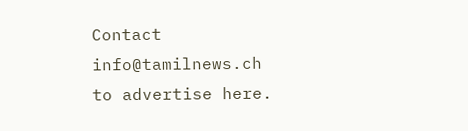Contact
info@tamilnews.ch
to advertise here.